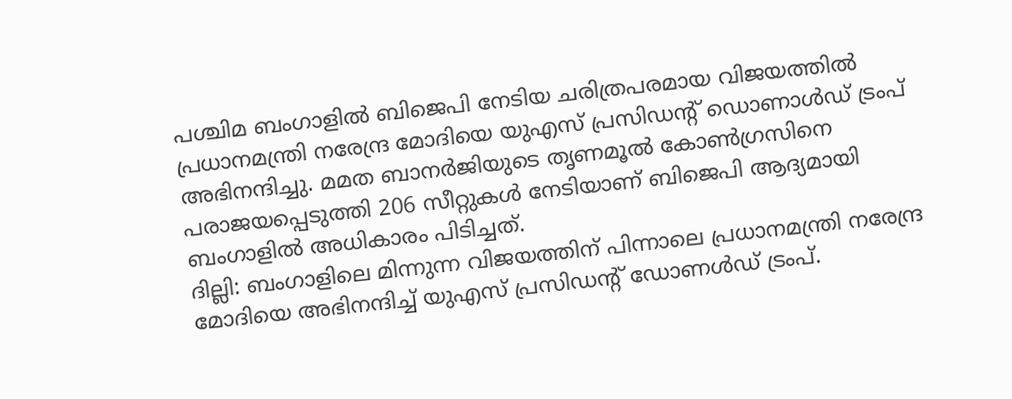പശ്ചിമ ബംഗാളിൽ ബിജെപി നേടിയ ചരിത്രപരമായ വിജയത്തിൽ പ്രധാനമന്ത്രി നരേന്ദ്ര മോദിയെ യുഎസ് പ്രസിഡന്റ് ഡൊണാൾഡ് ട്രംപ് അഭിനന്ദിച്ചു. മമത ബാനർജിയുടെ തൃണമൂൽ കോൺഗ്രസിനെ പരാജയപ്പെടുത്തി 206 സീറ്റുകൾ നേടിയാണ് ബിജെപി ആദ്യമായി ബംഗാളിൽ അധികാരം പിടിച്ചത്.
ദില്ലി: ബംഗാളിലെ മിന്നുന്ന വിജയത്തിന് പിന്നാലെ പ്രധാനമന്ത്രി നരേന്ദ്ര മോദിയെ അഭിനന്ദിച്ച് യുഎസ് പ്രസിഡന്റ് ഡോണൾഡ് ട്രംപ്.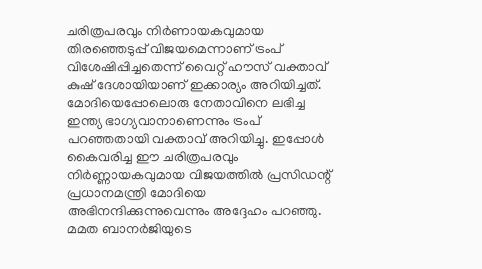ചരിത്രപരവും നിർണായകവുമായ തിരഞ്ഞെടുപ്പ് വിജയമെന്നാണ് ട്രംപ് വിശേഷിപ്പിച്ചതെന്ന് വൈറ്റ് ഹൗസ് വക്താവ് കുഷ് ദേശായിയാണ് ഇക്കാര്യം അറിയിച്ചത്. മോദിയെപ്പോലൊരു നേതാവിനെ ലഭിച്ച ഇന്ത്യ ഭാഗ്യവാനാണെന്നും ട്രംപ് പറഞ്ഞതായി വക്താവ് അറിയിച്ചു. ഇപ്പോൾ കൈവരിച്ച ഈ ചരിത്രപരവും നിർണ്ണായകവുമായ വിജയത്തിൽ പ്രസിഡന്റ് പ്രധാനമന്ത്രി മോദിയെ അഭിനന്ദിക്കുന്നുവെന്നും അദ്ദേഹം പറഞ്ഞു. മമത ബാനർജിയുടെ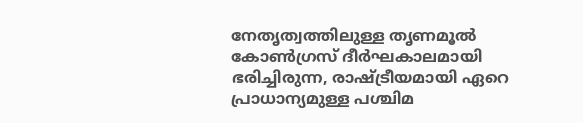നേതൃത്വത്തിലുള്ള തൃണമൂൽ കോൺഗ്രസ് ദീർഘകാലമായി ഭരിച്ചിരുന്ന, രാഷ്ട്രീയമായി ഏറെ പ്രാധാന്യമുള്ള പശ്ചിമ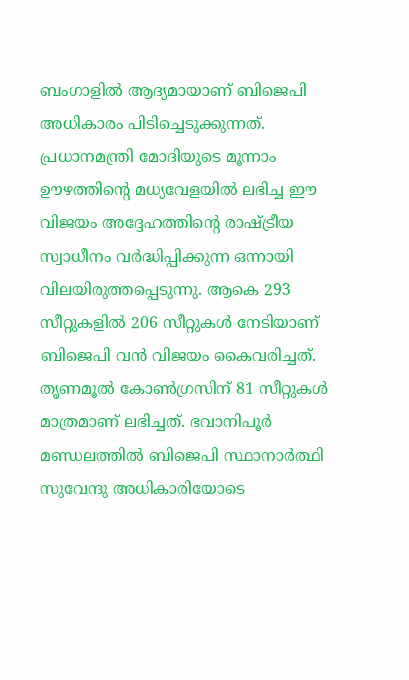ബംഗാളിൽ ആദ്യമായാണ് ബിജെപി അധികാരം പിടിച്ചെടുക്കുന്നത്.
പ്രധാനമന്ത്രി മോദിയുടെ മൂന്നാം ഊഴത്തിന്റെ മധ്യവേളയിൽ ലഭിച്ച ഈ വിജയം അദ്ദേഹത്തിന്റെ രാഷ്ട്രീയ സ്വാധീനം വർദ്ധിപ്പിക്കുന്ന ഒന്നായി വിലയിരുത്തപ്പെടുന്നു. ആകെ 293 സീറ്റുകളിൽ 206 സീറ്റുകൾ നേടിയാണ് ബിജെപി വൻ വിജയം കൈവരിച്ചത്. തൃണമൂൽ കോൺഗ്രസിന് 81 സീറ്റുകൾ മാത്രമാണ് ലഭിച്ചത്. ഭവാനിപൂർ മണ്ഡലത്തിൽ ബിജെപി സ്ഥാനാർത്ഥി സുവേന്ദു അധികാരിയോടെ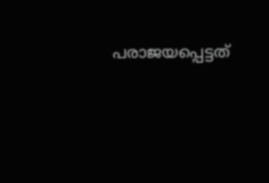പരാജയപ്പെട്ടത്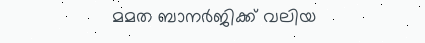മമത ബാനർജിക്ക് വലിയ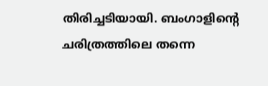തിരിച്ചടിയായി. ബംഗാളിന്റെ ചരിത്രത്തിലെ തന്നെ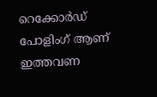റെക്കോർഡ് പോളിംഗ് ആണ് ഇത്തവണ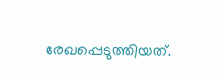രേഖപ്പെടുത്തിയത്.